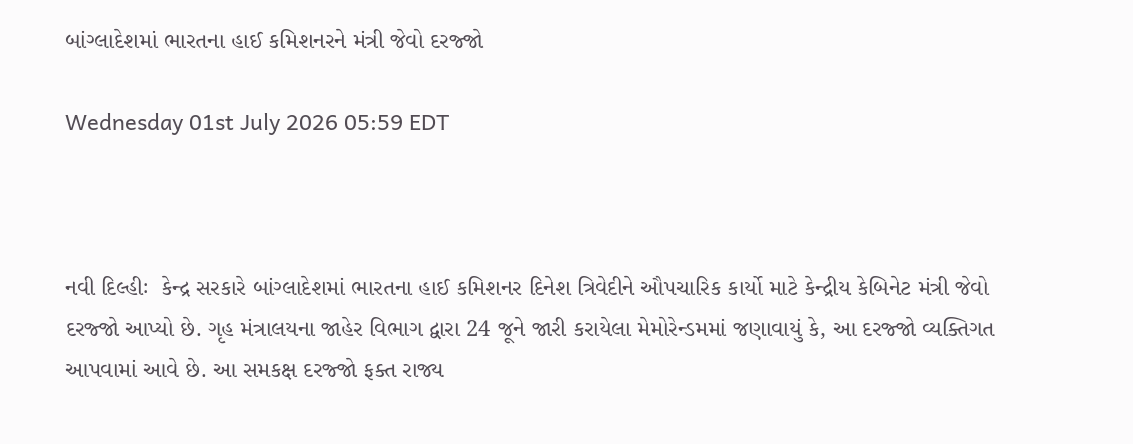બાંગ્લાદેશમાં ભારતના હાઈ કમિશનરને મંત્રી જેવો દરજ્જો

Wednesday 01st July 2026 05:59 EDT



નવી દિલ્હીઃ  કેન્દ્ર સરકારે બાંગ્લાદેશમાં ભારતના હાઈ કમિશનર દિનેશ ત્રિવેદીને ઔપચારિક કાર્યો માટે કેન્દ્રીય કેબિનેટ મંત્રી જેવો દરજ્જો આપ્યો છે. ગૃહ મંત્રાલયના જાહેર વિભાગ દ્વારા 24 જૂને જારી કરાયેલા મેમોરેન્ડમમાં જણાવાયું કે, આ દરજ્જો વ્યક્તિગત આપવામાં આવે છે. આ સમકક્ષ દરજ્જો ફક્ત રાજ્ય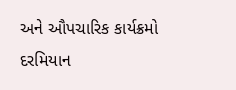અને ઔપચારિક કાર્યક્રમો દરમિયાન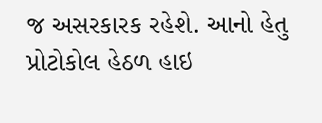જ અસરકારક રહેશે. આનો હેતુ પ્રોટોકોલ હેઠળ હાઇ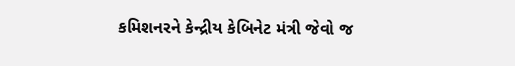કમિશનરને કેન્દ્રીય કેબિનેટ મંત્રી જેવો જ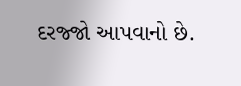દરજ્જો આપવાનો છે.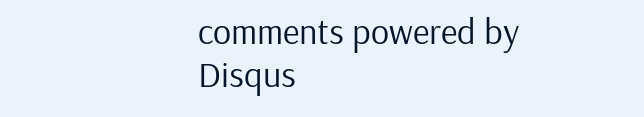comments powered by Disqus